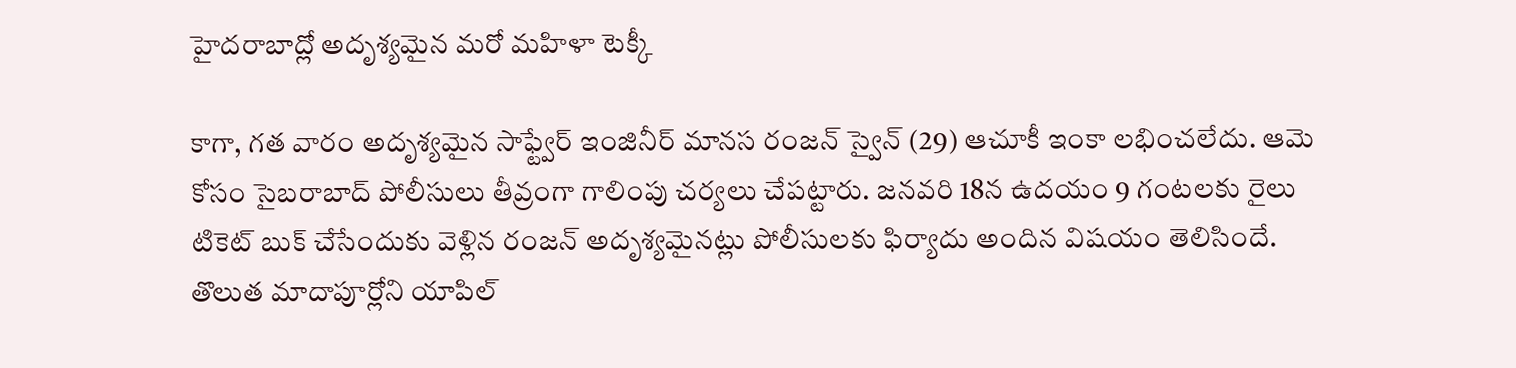హైదరాబాద్లో అదృశ్యమైన మరో మహిళా టెక్కీ

కాగా, గత వారం అదృశ్యమైన సాఫ్ట్వేర్ ఇంజినీర్ మానస రంజన్ స్వైన్ (29) ఆచూకీ ఇంకా లభించలేదు. ఆమె కోసం సైబరాబాద్ పోలీసులు తీవ్రంగా గాలింపు చర్యలు చేపట్టారు. జనవరి 18న ఉదయం 9 గంటలకు రైలు టికెట్ బుక్ చేసేందుకు వెళ్లిన రంజన్ అదృశ్యమైనట్లు పోలీసులకు ఫిర్యాదు అందిన విషయం తెలిసిందే.
తొలుత మాదాపూర్లోని యాపిల్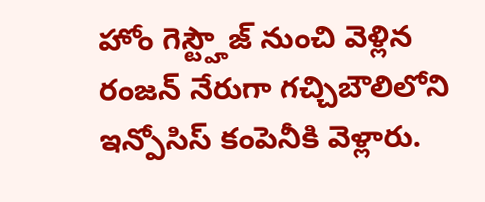హోం గెస్ట్హౌజ్ నుంచి వెళ్లిన రంజన్ నేరుగా గచ్చిబౌలిలోని ఇన్పోసిస్ కంపెనీకి వెళ్లారు.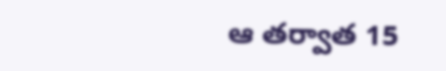ఆ తర్వాత 15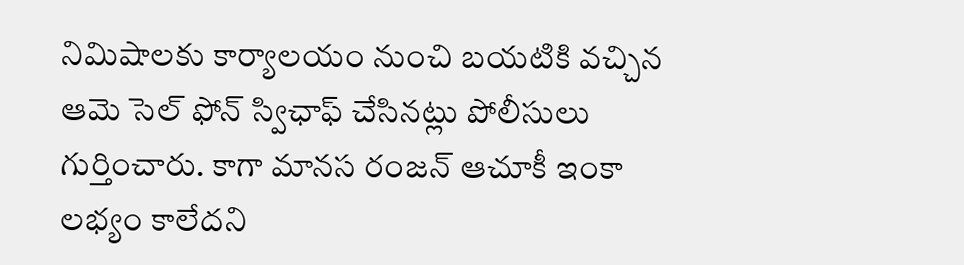నిమిషాలకు కార్యాలయం నుంచి బయటికి వచ్చిన ఆమె సెల్ ఫోన్ స్విఛాఫ్ చేసినట్లు పోలీసులు గుర్తించారు. కాగా మానస రంజన్ ఆచూకీ ఇంకా లభ్యం కాలేదని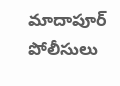మాదాపూర్ పోలీసులు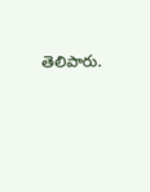తెలిపారు.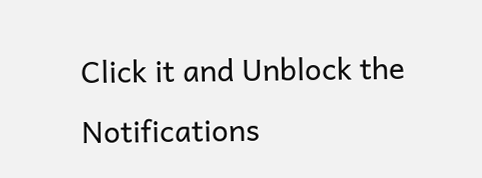Click it and Unblock the Notifications